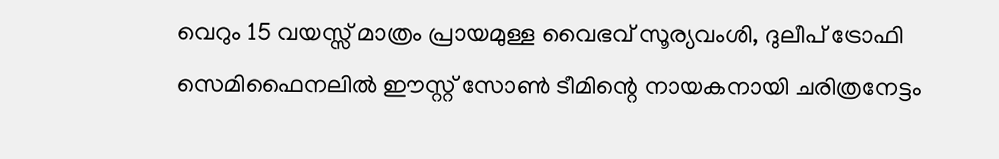വെറും 15 വയസ്സ് മാത്രം പ്രായമുള്ള വൈഭവ് സൂര്യവംശി, ദുലീപ് ട്രോഫി സെമിഫൈനലില്‍ ഈസ്റ്റ് സോണ്‍ ടീമിന്റെ നായകനായി ചരിത്രനേട്ടം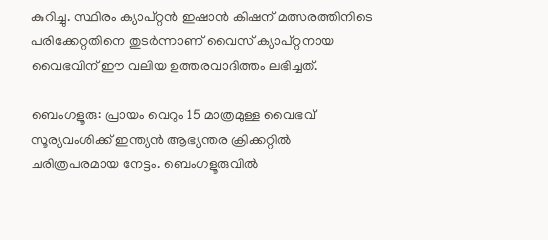കുറിച്ചു. സ്ഥിരം ക്യാപ്റ്റന്‍ ഇഷാന്‍ കിഷന് മത്സരത്തിനിടെ പരിക്കേറ്റതിനെ തുടര്‍ന്നാണ് വൈസ് ക്യാപ്റ്റനായ വൈഭവിന് ഈ വലിയ ഉത്തരവാദിത്തം ലഭിച്ചത്.

ബെംഗളൂരു: പ്രായം വെറും 15 മാത്രമുള്ള വൈഭവ് സൂര്യവംശിക്ക് ഇന്ത്യന്‍ ആഭ്യന്തര ക്രിക്കറ്റില്‍ ചരിത്രപരമായ നേട്ടം. ബെംഗളൂരുവില്‍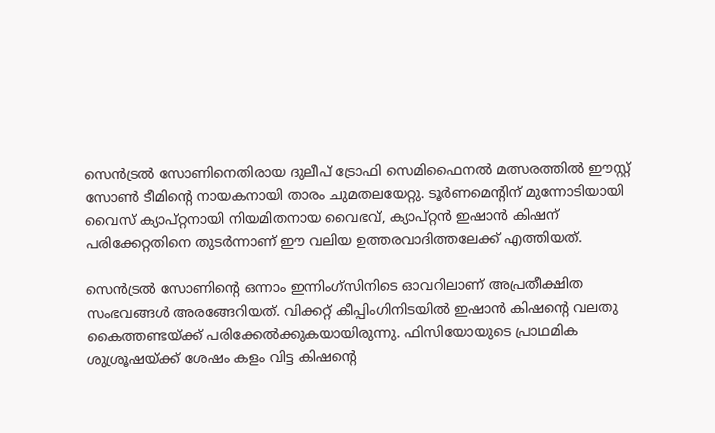സെന്‍ട്രല്‍ സോണിനെതിരായ ദുലീപ് ട്രോഫി സെമിഫൈനല്‍ മത്സരത്തില്‍ ഈസ്റ്റ് സോണ്‍ ടീമിന്റെ നായകനായി താരം ചുമതലയേറ്റു. ടൂര്‍ണമെന്റിന് മുന്നോടിയായി വൈസ് ക്യാപ്റ്റനായി നിയമിതനായ വൈഭവ്, ക്യാപ്റ്റന്‍ ഇഷാന്‍ കിഷന് പരിക്കേറ്റതിനെ തുടര്‍ന്നാണ് ഈ വലിയ ഉത്തരവാദിത്തലേക്ക് എത്തിയത്.

സെന്‍ട്രല്‍ സോണിന്റെ ഒന്നാം ഇന്നിംഗ്‌സിനിടെ ഓവറിലാണ് അപ്രതീക്ഷിത സംഭവങ്ങള്‍ അരങ്ങേറിയത്. വിക്കറ്റ് കീപ്പിംഗിനിടയില്‍ ഇഷാന്‍ കിഷന്റെ വലതു കൈത്തണ്ടയ്ക്ക് പരിക്കേല്‍ക്കുകയായിരുന്നു. ഫിസിയോയുടെ പ്രാഥമിക ശുശ്രൂഷയ്ക്ക് ശേഷം കളം വിട്ട കിഷന്റെ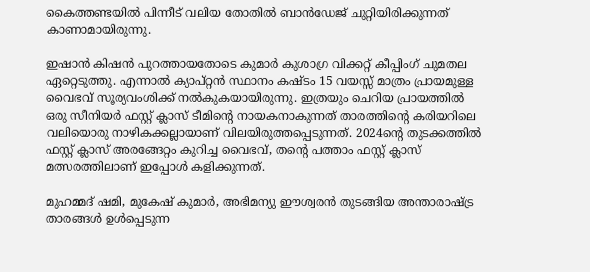കൈത്തണ്ടയില്‍ പിന്നീട് വലിയ തോതില്‍ ബാന്‍ഡേജ് ചുറ്റിയിരിക്കുന്നത് കാണാമായിരുന്നു.

ഇഷാന്‍ കിഷന്‍ പുറത്തായതോടെ കുമാര്‍ കുശാഗ്ര വിക്കറ്റ് കീപ്പിംഗ് ചുമതല ഏറ്റെടുത്തു. എന്നാല്‍ ക്യാപ്റ്റന്‍ സ്ഥാനം കഷ്ടം 15 വയസ്സ് മാത്രം പ്രായമുള്ള വൈഭവ് സൂര്യവംശിക്ക് നല്‍കുകയായിരുന്നു. ഇത്രയും ചെറിയ പ്രായത്തില്‍ ഒരു സീനിയര്‍ ഫസ്റ്റ് ക്ലാസ് ടീമിന്റെ നായകനാകുന്നത് താരത്തിന്റെ കരിയറിലെ വലിയൊരു നാഴികക്കല്ലായാണ് വിലയിരുത്തപ്പെടുന്നത്. 2024ന്റെ തുടക്കത്തില്‍ ഫസ്റ്റ് ക്ലാസ് അരങ്ങേറ്റം കുറിച്ച വൈഭവ്, തന്റെ പത്താം ഫസ്റ്റ് ക്ലാസ് മത്സരത്തിലാണ് ഇപ്പോള്‍ കളിക്കുന്നത്.

മുഹമ്മദ് ഷമി, മുകേഷ് കുമാര്‍, അഭിമന്യു ഈശ്വരന്‍ തുടങ്ങിയ അന്താരാഷ്ട്ര താരങ്ങള്‍ ഉള്‍പ്പെടുന്ന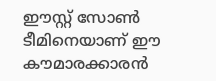ഈസ്റ്റ് സോണ്‍ ടീമിനെയാണ് ഈ കൗമാരക്കാരന്‍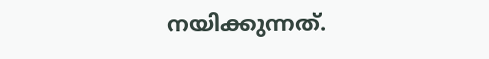നയിക്കുന്നത്.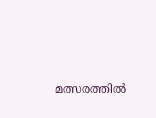മത്സരത്തില്‍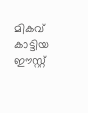മികവ് കാട്ടിയ ഈസ്റ്റ്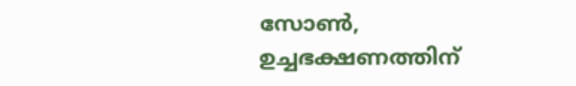സോണ്‍, ഉച്ചഭക്ഷണത്തിന്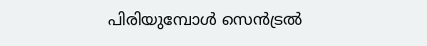പിരിയുമ്പോള്‍ സെന്‍ട്രല്‍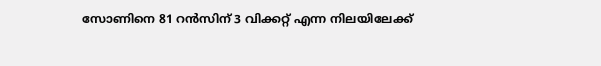സോണിനെ 81 റന്‍സിന് 3 വിക്കറ്റ് എന്ന നിലയിലേക്ക്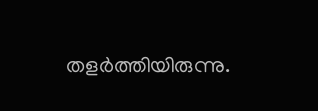തളര്‍ത്തിയിരുന്നു.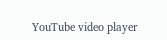YouTube video player